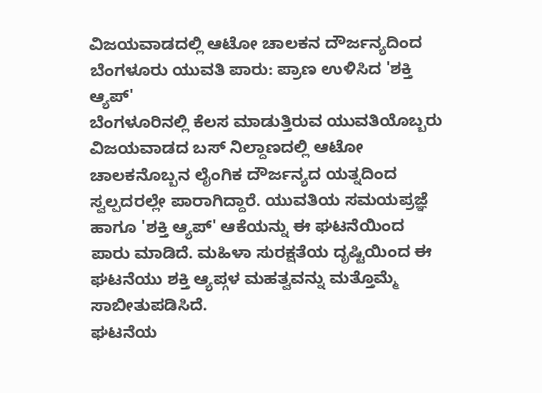ವಿಜಯವಾಡದಲ್ಲಿ ಆಟೋ ಚಾಲಕನ ದೌರ್ಜನ್ಯದಿಂದ ಬೆಂಗಳೂರು ಯುವತಿ ಪಾರು: ಪ್ರಾಣ ಉಳಿಸಿದ 'ಶಕ್ತಿ ಆ್ಯಪ್'
ಬೆಂಗಳೂರಿನಲ್ಲಿ ಕೆಲಸ ಮಾಡುತ್ತಿರುವ ಯುವತಿಯೊಬ್ಬರು ವಿಜಯವಾಡದ ಬಸ್ ನಿಲ್ದಾಣದಲ್ಲಿ ಆಟೋ ಚಾಲಕನೊಬ್ಬನ ಲೈಂಗಿಕ ದೌರ್ಜನ್ಯದ ಯತ್ನದಿಂದ ಸ್ವಲ್ಪದರಲ್ಲೇ ಪಾರಾಗಿದ್ದಾರೆ. ಯುವತಿಯ ಸಮಯಪ್ರಜ್ಞೆ ಹಾಗೂ 'ಶಕ್ತಿ ಆ್ಯಪ್' ಆಕೆಯನ್ನು ಈ ಘಟನೆಯಿಂದ ಪಾರು ಮಾಡಿದೆ. ಮಹಿಳಾ ಸುರಕ್ಷತೆಯ ದೃಷ್ಟಿಯಿಂದ ಈ ಘಟನೆಯು ಶಕ್ತಿ ಆ್ಯಪ್ಗಳ ಮಹತ್ವವನ್ನು ಮತ್ತೊಮ್ಮೆ ಸಾಬೀತುಪಡಿಸಿದೆ.
ಘಟನೆಯ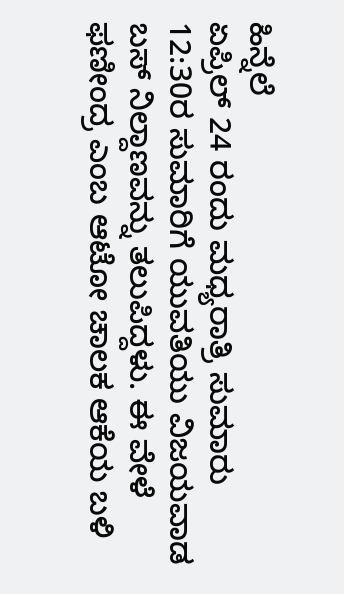ಹಿನ್ನೆಲೆ
ಏಪ್ರಿಲ್ 24 ರಂದು ಮಧ್ಯರಾತ್ರಿ ಸುಮಾರು 12:30ರ ಸುಮಾರಿಗೆ ಯುವತಿಯು ವಿಜಯವಾಡ ಬಸ್ ನಿಲ್ದಾಣವನ್ನು ತಲುಪಿದ್ದಳು. ಈ ವೇಳೆ ಫಣೀಂದ್ರ ಎಂಬ ಆಟೋ ಚಾಲಕ ಆಕೆಯ ಬಳಿ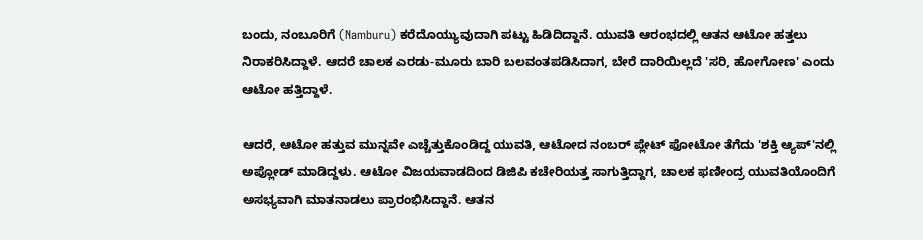ಬಂದು, ನಂಬೂರಿಗೆ (Namburu) ಕರೆದೊಯ್ಯುವುದಾಗಿ ಪಟ್ಟು ಹಿಡಿದಿದ್ದಾನೆ. ಯುವತಿ ಆರಂಭದಲ್ಲಿ ಆತನ ಆಟೋ ಹತ್ತಲು ನಿರಾಕರಿಸಿದ್ದಾಳೆ. ಆದರೆ ಚಾಲಕ ಎರಡು-ಮೂರು ಬಾರಿ ಬಲವಂತಪಡಿಸಿದಾಗ, ಬೇರೆ ದಾರಿಯಿಲ್ಲದೆ 'ಸರಿ, ಹೋಗೋಣ' ಎಂದು ಆಟೋ ಹತ್ತಿದ್ದಾಳೆ.

ಆದರೆ, ಆಟೋ ಹತ್ತುವ ಮುನ್ನವೇ ಎಚ್ಚೆತ್ತುಕೊಂಡಿದ್ದ ಯುವತಿ, ಆಟೋದ ನಂಬರ್ ಪ್ಲೇಟ್ ಫೋಟೋ ತೆಗೆದು 'ಶಕ್ತಿ ಆ್ಯಪ್'ನಲ್ಲಿ ಅಪ್ಲೋಡ್ ಮಾಡಿದ್ದಳು. ಆಟೋ ವಿಜಯವಾಡದಿಂದ ಡಿಜಿಪಿ ಕಚೇರಿಯತ್ತ ಸಾಗುತ್ತಿದ್ದಾಗ, ಚಾಲಕ ಫಣೀಂದ್ರ ಯುವತಿಯೊಂದಿಗೆ ಅಸಭ್ಯವಾಗಿ ಮಾತನಾಡಲು ಪ್ರಾರಂಭಿಸಿದ್ದಾನೆ. ಆತನ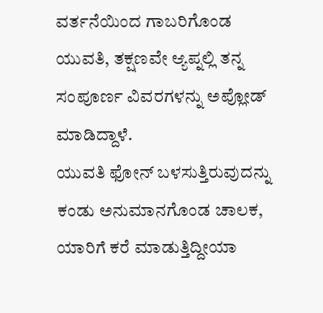ವರ್ತನೆಯಿಂದ ಗಾಬರಿಗೊಂಡ ಯುವತಿ, ತಕ್ಷಣವೇ ಆ್ಯಪ್ನಲ್ಲಿ ತನ್ನ ಸಂಪೂರ್ಣ ವಿವರಗಳನ್ನು ಅಪ್ಲೋಡ್ ಮಾಡಿದ್ದಾಳೆ.
ಯುವತಿ ಫೋನ್ ಬಳಸುತ್ತಿರುವುದನ್ನು ಕಂಡು ಅನುಮಾನಗೊಂಡ ಚಾಲಕ, ಯಾರಿಗೆ ಕರೆ ಮಾಡುತ್ತಿದ್ದೀಯಾ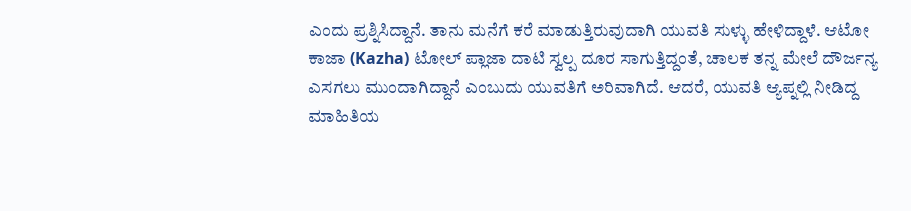ಎಂದು ಪ್ರಶ್ನಿಸಿದ್ದಾನೆ. ತಾನು ಮನೆಗೆ ಕರೆ ಮಾಡುತ್ತಿರುವುದಾಗಿ ಯುವತಿ ಸುಳ್ಳು ಹೇಳಿದ್ದಾಳೆ. ಆಟೋ ಕಾಜಾ (Kazha) ಟೋಲ್ ಪ್ಲಾಜಾ ದಾಟಿ ಸ್ವಲ್ಪ ದೂರ ಸಾಗುತ್ತಿದ್ದಂತೆ, ಚಾಲಕ ತನ್ನ ಮೇಲೆ ದೌರ್ಜನ್ಯ ಎಸಗಲು ಮುಂದಾಗಿದ್ದಾನೆ ಎಂಬುದು ಯುವತಿಗೆ ಅರಿವಾಗಿದೆ. ಆದರೆ, ಯುವತಿ ಆ್ಯಪ್ನಲ್ಲಿ ನೀಡಿದ್ದ ಮಾಹಿತಿಯ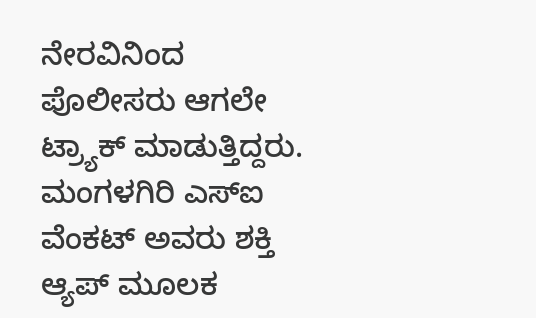ನೇರವಿನಿಂದ ಪೊಲೀಸರು ಆಗಲೇ ಟ್ರ್ಯಾಕ್ ಮಾಡುತ್ತಿದ್ದರು.
ಮಂಗಳಗಿರಿ ಎಸ್ಐ ವೆಂಕಟ್ ಅವರು ಶಕ್ತಿ ಆ್ಯಪ್ ಮೂಲಕ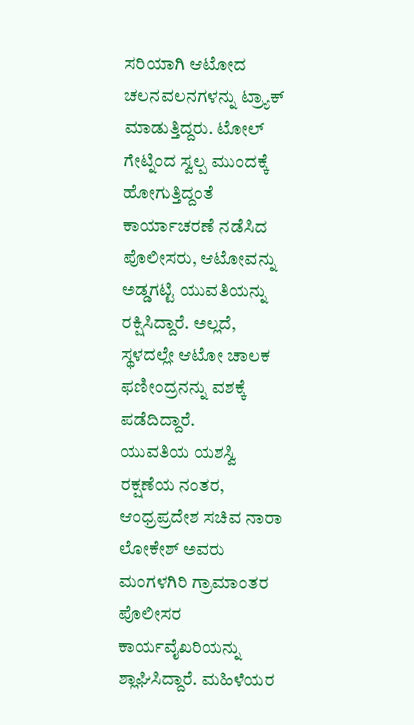ಸರಿಯಾಗಿ ಆಟೋದ ಚಲನವಲನಗಳನ್ನು ಟ್ರ್ಯಾಕ್ ಮಾಡುತ್ತಿದ್ದರು. ಟೋಲ್ ಗೇಟ್ನಿಂದ ಸ್ವಲ್ಪ ಮುಂದಕ್ಕೆ ಹೋಗುತ್ತಿದ್ದಂತೆ ಕಾರ್ಯಾಚರಣೆ ನಡೆಸಿದ ಪೊಲೀಸರು, ಆಟೋವನ್ನು ಅಡ್ಡಗಟ್ಟಿ ಯುವತಿಯನ್ನು ರಕ್ಷಿಸಿದ್ದಾರೆ. ಅಲ್ಲದೆ, ಸ್ಥಳದಲ್ಲೇ ಆಟೋ ಚಾಲಕ ಫಣೀಂದ್ರನನ್ನು ವಶಕ್ಕೆ ಪಡೆದಿದ್ದಾರೆ.
ಯುವತಿಯ ಯಶಸ್ವಿ ರಕ್ಷಣೆಯ ನಂತರ, ಆಂಧ್ರಪ್ರದೇಶ ಸಚಿವ ನಾರಾ ಲೋಕೇಶ್ ಅವರು ಮಂಗಳಗಿರಿ ಗ್ರಾಮಾಂತರ ಪೊಲೀಸರ ಕಾರ್ಯವೈಖರಿಯನ್ನು ಶ್ಲಾಘಿಸಿದ್ದಾರೆ. ಮಹಿಳೆಯರ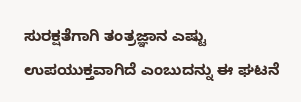ಸುರಕ್ಷತೆಗಾಗಿ ತಂತ್ರಜ್ಞಾನ ಎಷ್ಟು ಉಪಯುಕ್ತವಾಗಿದೆ ಎಂಬುದನ್ನು ಈ ಘಟನೆ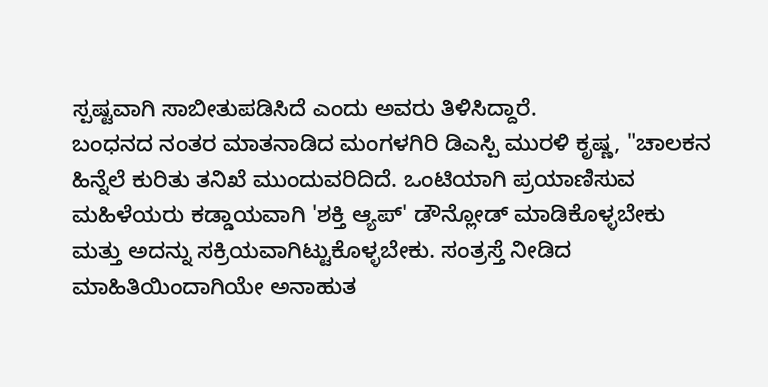ಸ್ಪಷ್ಟವಾಗಿ ಸಾಬೀತುಪಡಿಸಿದೆ ಎಂದು ಅವರು ತಿಳಿಸಿದ್ದಾರೆ.
ಬಂಧನದ ನಂತರ ಮಾತನಾಡಿದ ಮಂಗಳಗಿರಿ ಡಿಎಸ್ಪಿ ಮುರಳಿ ಕೃಷ್ಣ, "ಚಾಲಕನ ಹಿನ್ನೆಲೆ ಕುರಿತು ತನಿಖೆ ಮುಂದುವರಿದಿದೆ. ಒಂಟಿಯಾಗಿ ಪ್ರಯಾಣಿಸುವ ಮಹಿಳೆಯರು ಕಡ್ಡಾಯವಾಗಿ 'ಶಕ್ತಿ ಆ್ಯಪ್' ಡೌನ್ಲೋಡ್ ಮಾಡಿಕೊಳ್ಳಬೇಕು ಮತ್ತು ಅದನ್ನು ಸಕ್ರಿಯವಾಗಿಟ್ಟುಕೊಳ್ಳಬೇಕು. ಸಂತ್ರಸ್ತೆ ನೀಡಿದ ಮಾಹಿತಿಯಿಂದಾಗಿಯೇ ಅನಾಹುತ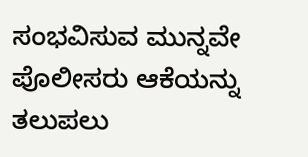ಸಂಭವಿಸುವ ಮುನ್ನವೇ ಪೊಲೀಸರು ಆಕೆಯನ್ನು ತಲುಪಲು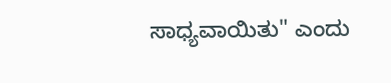ಸಾಧ್ಯವಾಯಿತು" ಎಂದು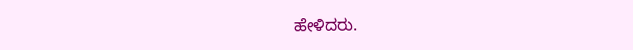ಹೇಳಿದರು.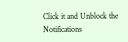Click it and Unblock the Notifications